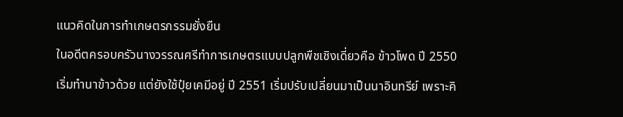แนวคิดในการทำเกษตรกรรมยั่งยืน
ในอดีตครอบครัวนางวรรณศรีทำการเกษตรแบบปลูกพืชเชิงเดี่ยวคือ ข้าวโพด ปี 2550 เริ่มทำนาข้าวด้วย แต่ยังใช้ปุ๋ยเคมีอยู่ ปี 2551 เริ่มปรับเปลี่ยนมาเป็นนาอินทรีย์ เพราะคิ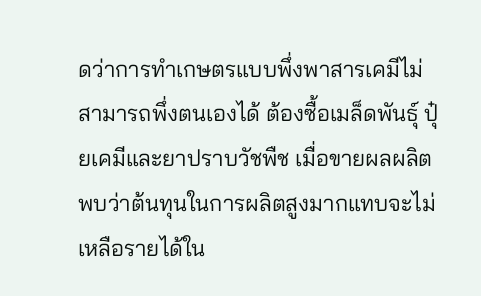ดว่าการทำเกษตรแบบพึ่งพาสารเคมีไม่สามารถพึ่งตนเองได้ ต้องซื้อเมล็ดพันธุ์ ปุ๋ยเคมีและยาปราบวัชพืช เมื่อขายผลผลิตพบว่าต้นทุนในการผลิตสูงมากแทบจะไม่เหลือรายได้ใน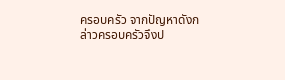ครอบครัว จากปัญหาดังกล่าวครอบครัวจึงป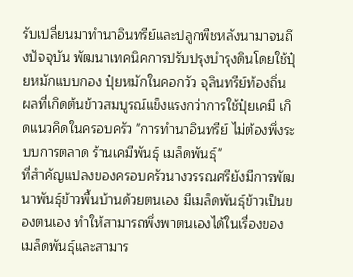รับเปลี่ยนมาทำนาอินทรีย์และปลูกพืชหลังนามาจนถึงปัจจุบัน พัฒนาเทคนิคการปรับปรุงบำรุงดินโดยใช้ปุ๋ยหมักแบบกอง ปุ๋ยหมักในคอกวัว จุลินทรีย์ท้องถิ่น ผลที่เกิดต้นข้าวสมบูรณ์แข็งแรงกว่าการใช้ปุ๋ยเคมี เกิดแนวคิดในครอบครัว "การทำนาอินทรีย์ ไม่ต้องพึ่งระบบการตลาด ร้านเคมีพันธุ์ เมล็ดพันธุ์"
ที่สำคัญแปลงของครอบครัวนางวรรณศรียังมีการพัฒนาพันธุ์ข้าวพื้นบ้านด้วยตนเอง มีเมล็ดพันธุ์ข้าวเป็นของตนเอง ทำให้สามารถพึ่งพาตนเองได้ในเรื่องของเมล็ดพันธุ์และสามาร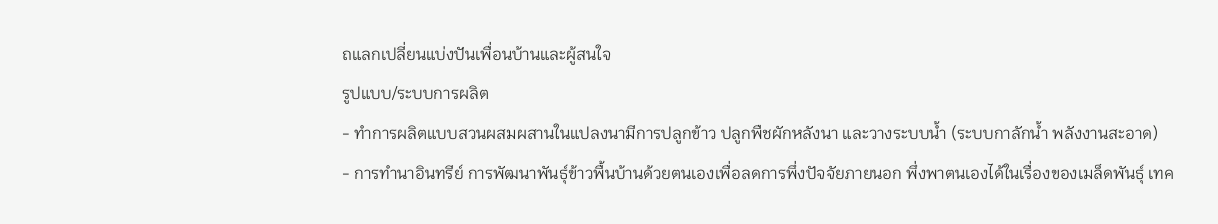ถแลกเปลี่ยนแบ่งปันเพื่อนบ้านและผู้สนใจ
รูปแบบ/ระบบการผลิต
- ทำการผลิตแบบสวนผสมผสานในแปลงนามีการปลูกข้าว ปลูกพืชผักหลังนา และวางระบบน้ำ (ระบบกาลักน้ำ พลังงานสะอาด)
- การทำนาอินทรีย์ การพัฒนาพันธุ์ข้าวพื้นบ้านด้วยตนเองเพื่อลดการพึ่งปัจจัยภายนอก พึ่งพาตนเองได้ในเรื่องของเมล็ดพันธุ์ เทค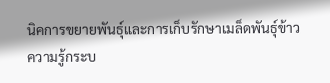นิคการขยายพันธุ์และการเก็บรักษาเมล็ดพันธุ์ข้าว
ความรู้กระบ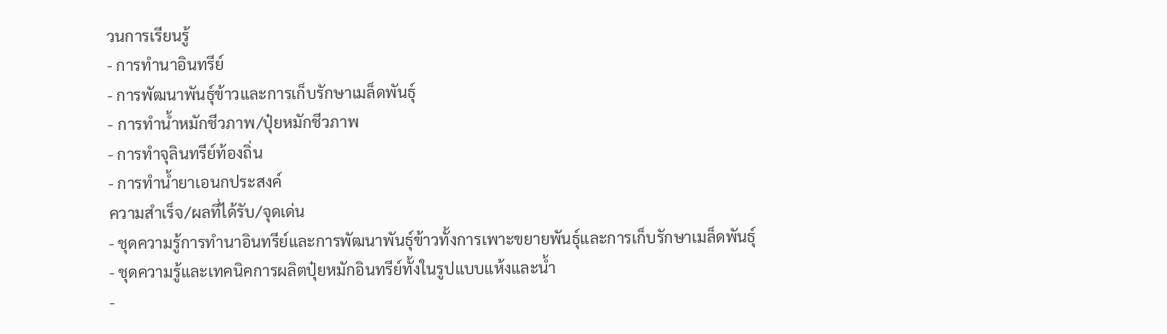วนการเรียนรู้
- การทำนาอินทรีย์
- การพัฒนาพันธุ์ข้าวและการเก็บรักษาเมล็ดพันธุ์
- การทำน้ำหมักชีวภาพ/ปุ๋ยหมักชีวภาพ
- การทำจุลินทรีย์ท้องถิ่น
- การทำน้ำยาเอนกประสงค์
ความสำเร็จ/ผลที่ได้รับ/จุดเด่น
- ชุดความรู้การทำนาอินทรีย์และการพัฒนาพันธุ์ข้าวทั้งการเพาะขยายพันธุ์และการเก็บรักษาเมล็ดพันธุ์
- ชุดความรู้และเทคนิคการผลิตปุ๋ยหมักอินทรีย์ทั้งในรูปแบบแห้งและน้ำ
-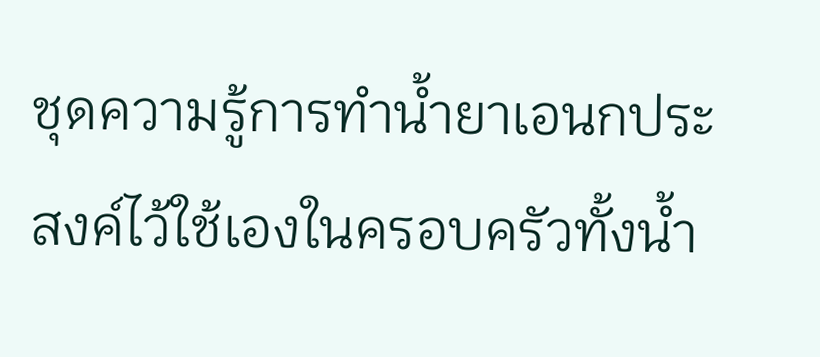ชุดความรู้การทำน้ำยาเอนกประสงค์ไว้ใช้เองในครอบครัวทั้งน้ำ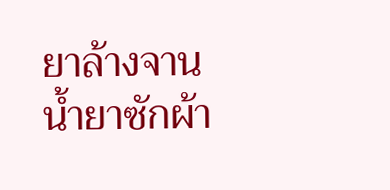ยาล้างจาน น้ำยาซักผ้า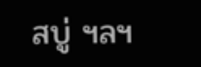สบู่ ฯลฯ